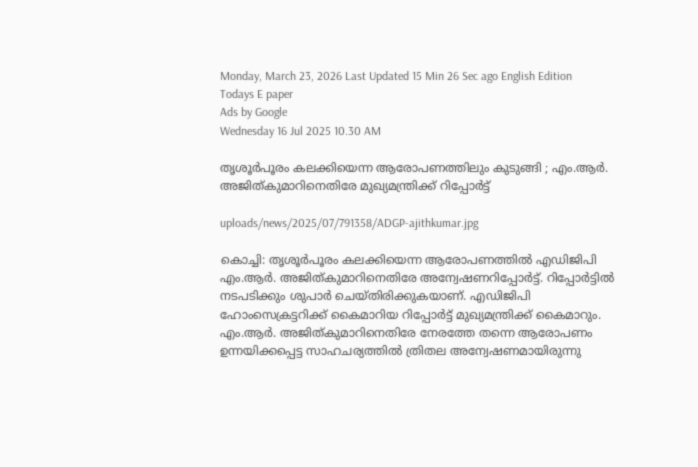Monday, March 23, 2026 Last Updated 15 Min 26 Sec ago English Edition
Todays E paper
Ads by Google
Wednesday 16 Jul 2025 10.30 AM

തൃശൂര്‍പൂരം കലക്കിയെന്ന ആരോപണത്തിലും കുടുങ്ങി ; എം.ആര്‍. അജിത്കുമാറിനെതിരേ മുഖ്യമന്ത്രിക്ക് റിപ്പോര്‍ട്ട്

uploads/news/2025/07/791358/ADGP-ajithkumar.jpg

കൊച്ചി: തൃശൂര്‍പൂരം കലക്കിയെന്ന ആരോപണത്തില്‍ എഡിജിപി എം.ആര്‍. അജിത്കുമാറിനെതിരേ അന്വേഷണറിപ്പോര്‍ട്ട്. റിപ്പോര്‍ട്ടില്‍ നടപടിക്കും ശുപാര്‍ ചെയ്തിരിക്കുകയാണ്. എഡിജിപി ഹോംസെക്രട്ടറിക്ക് കൈമാറിയ റിപ്പോര്‍ട്ട് മുഖ്യമന്ത്രിക്ക് കൈമാറും. എം.ആര്‍. അജിത്കുമാറിനെതിരേ നേരത്തേ തന്നെ ആരോപണം ഉന്നയിക്കപ്പെട്ട സാഹചര്യത്തില്‍ ത്രിതല അന്വേഷണമായിരുന്നു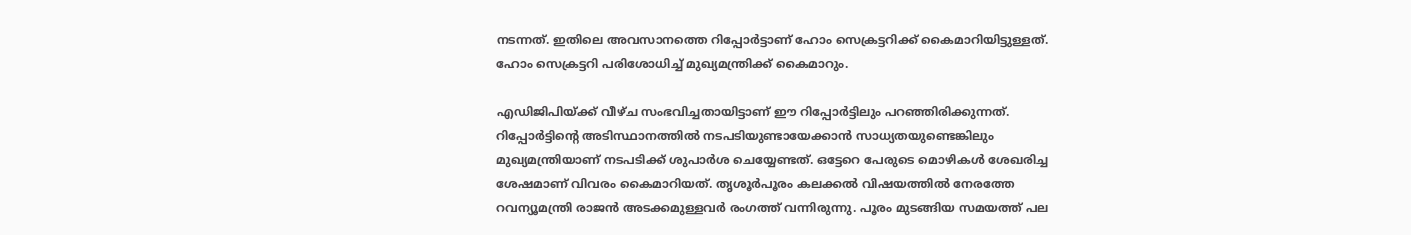നടന്നത്. ഇതിലെ അവസാനത്തെ റിപ്പോര്‍ട്ടാണ് ഹോം സെക്രട്ടറിക്ക് കൈമാറിയിട്ടുള്ളത്. ഹോം സെക്രട്ടറി പരിശോധിച്ച് മുഖ്യമന്ത്രിക്ക് കൈമാറും.

എഡിജിപിയ്ക്ക് വീഴ്ച സംഭവിച്ചതായിട്ടാണ് ഈ റിപ്പോര്‍ട്ടിലും പറഞ്ഞിരിക്കുന്നത്. റിപ്പോര്‍ട്ടിന്റെ അടിസ്ഥാനത്തില്‍ നടപടിയുണ്ടായേക്കാന്‍ സാധ്യതയുണ്ടെങ്കിലും മുഖ്യമന്ത്രിയാണ് നടപടിക്ക് ശുപാര്‍ശ ചെയ്യേണ്ടത്. ഒട്ടേറെ പേരുടെ മൊഴികള്‍ ശേഖരിച്ച ശേഷമാണ് വിവരം കൈമാറിയത്. തൃശൂര്‍പൂരം കലക്കല്‍ വിഷയത്തില്‍ നേരത്തേ റവന്യൂമന്ത്രി രാജന്‍ അടക്കമുള്ളവര്‍ രംഗത്ത് വന്നിരുന്നു. പൂരം മുടങ്ങിയ സമയത്ത് പല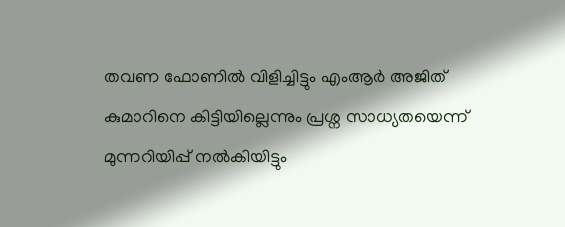തവണ ഫോണില്‍ വിളിച്ചിട്ടും എംആര്‍ അജിത് കുമാറിനെ കിട്ടിയില്ലെന്നും പ്രശ്ന സാധ്യതയെന്ന് മുന്നറിയിപ്പ് നല്‍കിയിട്ടും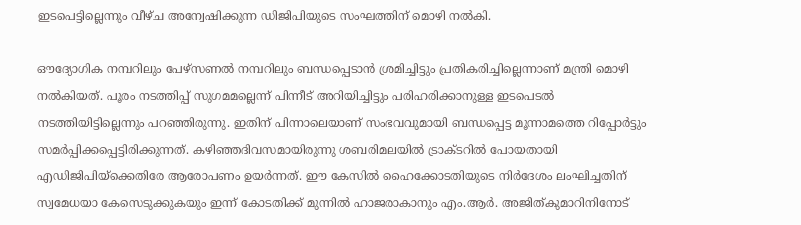ഇടപെട്ടില്ലെന്നും വീഴ്ച അന്വേഷിക്കുന്ന ഡിജിപിയുടെ സംഘത്തിന് മൊഴി നല്‍കി.

ഔദ്യോഗിക നമ്പറിലും പേഴ്സണല്‍ നമ്പറിലും ബന്ധപ്പെടാന്‍ ശ്രമിച്ചിട്ടും പ്രതികരിച്ചില്ലെന്നാണ് മന്ത്രി മൊഴി നല്‍കിയത്. പൂരം നടത്തിപ്പ് സുഗമമല്ലെന്ന് പിന്നീട് അറിയിച്ചിട്ടും പരിഹരിക്കാനുള്ള ഇടപെടല്‍ നടത്തിയിട്ടില്ലെന്നും പറഞ്ഞിരുന്നു. ഇതിന് പിന്നാലെയാണ് സംഭവവുമായി ബന്ധപ്പെട്ട മൂന്നാമത്തെ റിപ്പോര്‍ട്ടും സമര്‍പ്പിക്കപ്പെട്ടിരിക്കുന്നത്. കഴിഞ്ഞദിവസമായിരുന്നു ശബരിമലയില്‍ ട്രാക്ടറില്‍ പോയതായി എഡിജിപിയ്‌ക്കെതിരേ ആരോപണം ഉയര്‍ന്നത്. ഈ കേസില്‍ ഹൈക്കോടതിയുടെ നിര്‍ദേശം ലംഘിച്ചതിന് സ്വമേധയാ കേസെടുക്കുകയും ഇന്ന് കോടതിക്ക് മുന്നില്‍ ഹാജരാകാനും എം.ആര്‍. അജിത്കുമാറിനിനോട്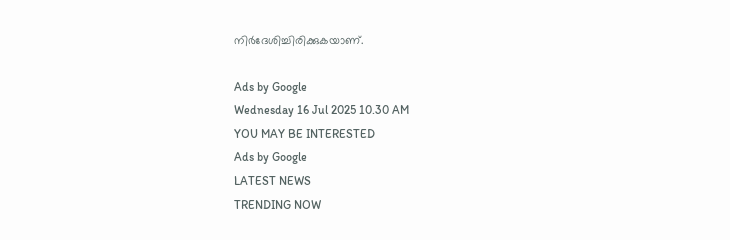നിര്‍ദേശിച്ചിരിക്കുകയാണ്.

Ads by Google
Wednesday 16 Jul 2025 10.30 AM
YOU MAY BE INTERESTED
Ads by Google
LATEST NEWS
TRENDING NOW